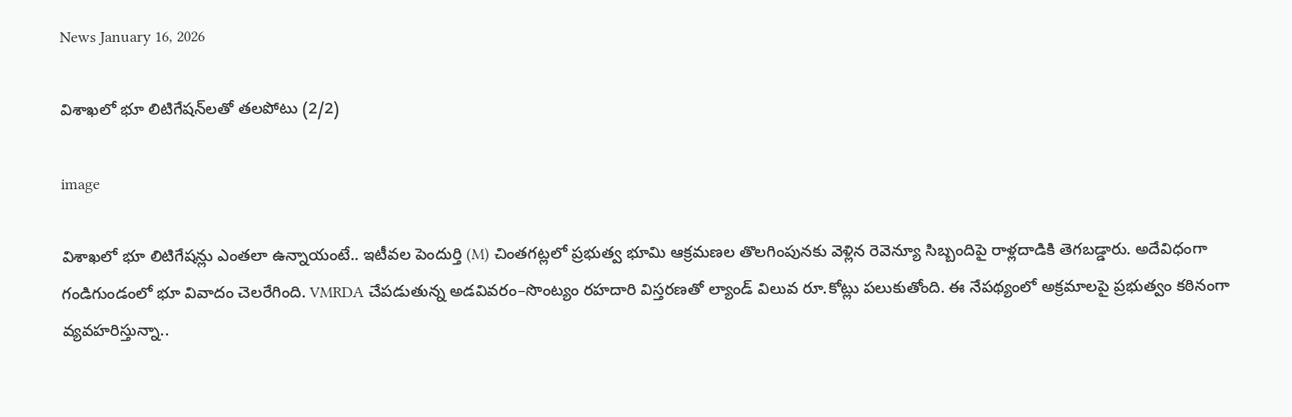News January 16, 2026

విశాఖలో భూ లిటిగేషన్‌లతో తలపోటు (2/2)

image

విశాఖలో భూ లిటిగేషన్లు ఎంతలా ఉన్నాయంటే.. ఇటీవల పెందుర్తి (M) చింతగట్లలో ప్రభుత్వ భూమి ఆక్రమణల తొలగింపునకు వెళ్లిన రెవెన్యూ సిబ్బందిపై రాళ్లదాడికి తెగబడ్డారు. అదేవిధంగా గండిగుండంలో భూ వివాదం చెలరేగింది. VMRDA చేపడుతున్న అడవివరం–సొంట్యం రహదారి విస్తరణతో ల్యాండ్ విలువ రూ.కోట్లు పలుకుతోంది. ఈ నేపథ్యంలో అక్రమాలపై ప్రభుత్వం కఠినంగా వ్యవహరిస్తున్నా..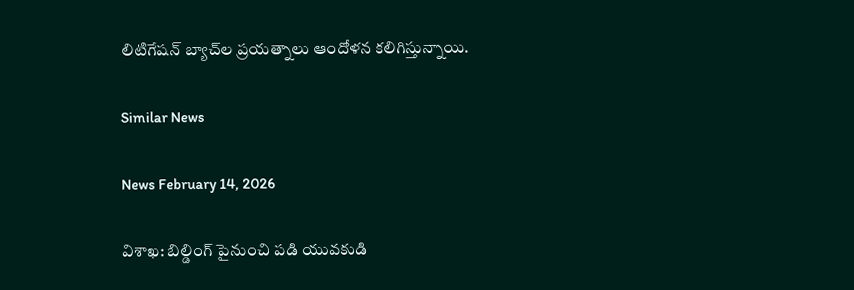లిటిగేషన్ బ్యాచ్‌ల ప్రయత్నాలు ఆందోళన కలిగిస్తున్నాయి.

Similar News

News February 14, 2026

విశాఖ: బిల్డింగ్ పైనుంచి పడి యువకుడి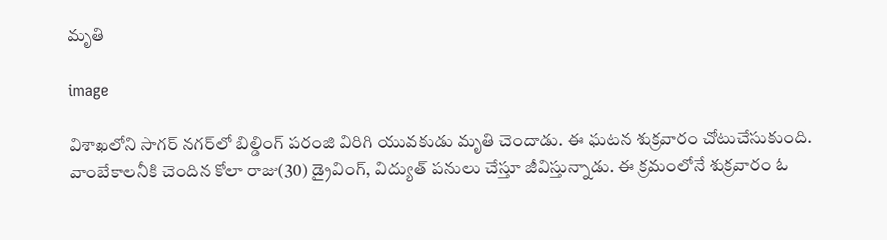మృతి

image

విశాఖలోని సాగర్ నగర్‌లో బిల్డింగ్ పరంజి విరిగి యువకుడు మృతి చెందాడు. ఈ ఘటన శుక్రవారం చోటుచేసుకుంది. వాంబేకాలనీకి చెందిన కోలా రాజు(30) డ్రైవింగ్, విద్యుత్ పనులు చేస్తూ జీవిస్తున్నాడు. ఈ క్రమంలోనే శుక్రవారం ఓ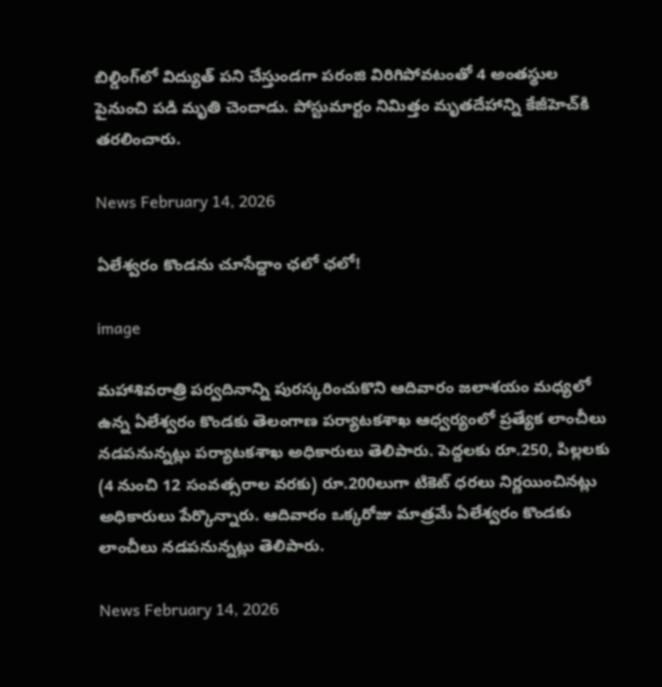బిల్డింగ్‌లో విద్యుత్ పని చేస్తుండగా పరంజి విరిగిపోవటంతో 4 అంతస్థుల పైనుంచి పడి మృతి చెందాడు. పోస్టుమార్టం నిమిత్తం మృతదేహాన్ని కేజీహెచ్‌కి తరలించారు.

News February 14, 2026

ఏలేశ్వరం కొండను చూసేద్దాం ఛలో ఛలో!

image

మహాశివరాత్రి పర్వదినాన్ని పురస్కరించుకొని ఆదివారం జలాశయం మధ్యలో ఉన్న ఏలేశ్వరం కొండకు తెలంగాణ పర్యాటకశాఖ ఆధ్వర్యంలో ప్రత్యేక లాంచీలు నడపనున్నట్లు పర్యాటకశాఖ అధికారులు తెలిపారు. పెద్దలకు రూ.250, పిల్లలకు (4 నుంచి 12 సంవత్సరాల వరకు) రూ.200లుగా టికెట్ ధరలు నిర్ణయించినట్లు అధికారులు పేర్కొన్నారు. ఆదివారం ఒక్కరోజు మాత్రమే ఏలేశ్వరం కొండకు లాంచీలు నడపనున్నట్లు తెలిపారు.

News February 14, 2026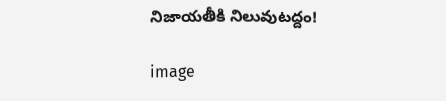నిజాయతీకి నిలువుటద్దం!

image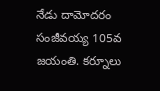నేడు దామోదరం సంజీవయ్య 105వ జయంతి. కర్నూలు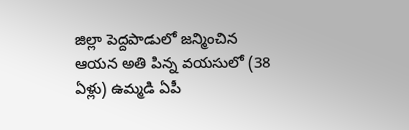జిల్లా పెద్దపాడులో జన్మించిన ఆయన అతి పిన్న వయసులో (38 ఏళ్లు) ఉమ్మడి ఏపీ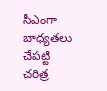సీఎంగా బాధ్యతలు చేపట్టి చరిత్ర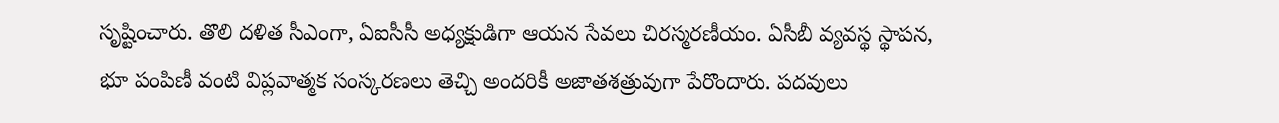సృష్టించారు. తొలి దళిత సీఎంగా, ఏఐసీసీ అధ్యక్షుడిగా ఆయన సేవలు చిరస్మరణీయం. ఏసీబీ వ్యవస్థ స్థాపన, భూ పంపిణీ వంటి విప్లవాత్మక సంస్కరణలు తెచ్చి అందరికీ అజాతశత్రువుగా పేరొందారు. పదవులు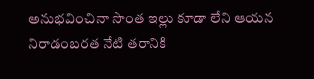అనుభవించినా సొంత ఇల్లు కూడా లేని ఆయన నిరాడంబరత నేటి తరానికి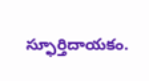స్ఫూర్తిదాయకం.